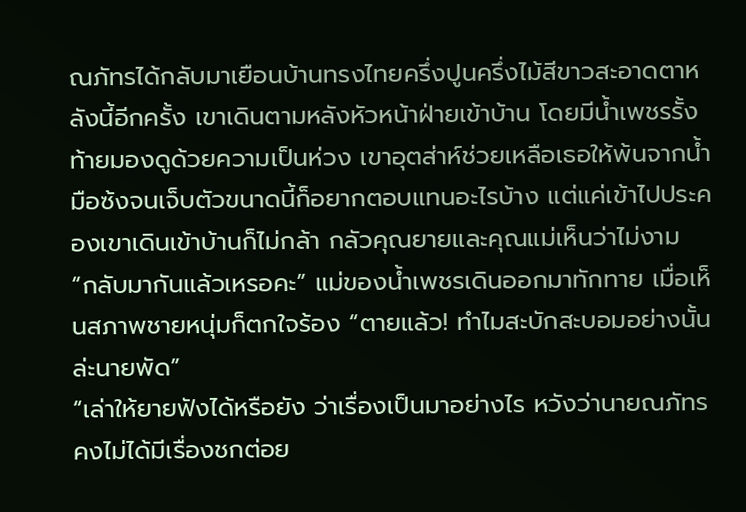ณภัทรได้กลับมาเยือนบ้านทรงไทยครึ่งปูนครึ่งไม้สีขาวสะอาดตาหลังนี้อีกครั้ง เขาเดินตามหลังหัวหน้าฝ่ายเข้าบ้าน โดยมีน้ำเพชรรั้งท้ายมองดูด้วยความเป็นห่วง เขาอุตส่าห์ช่วยเหลือเธอให้พ้นจากน้ำมือซ้งจนเจ็บตัวขนาดนี้ก็อยากตอบแทนอะไรบ้าง แต่แค่เข้าไปประคองเขาเดินเข้าบ้านก็ไม่กล้า กลัวคุณยายและคุณแม่เห็นว่าไม่งาม
“กลับมากันแล้วเหรอคะ” แม่ของน้ำเพชรเดินออกมาทักทาย เมื่อเห็นสภาพชายหนุ่มก็ตกใจร้อง “ตายแล้ว! ทำไมสะบักสะบอมอย่างนั้นล่ะนายพัด”
“เล่าให้ยายฟังได้หรือยัง ว่าเรื่องเป็นมาอย่างไร หวังว่านายณภัทรคงไม่ได้มีเรื่องชกต่อย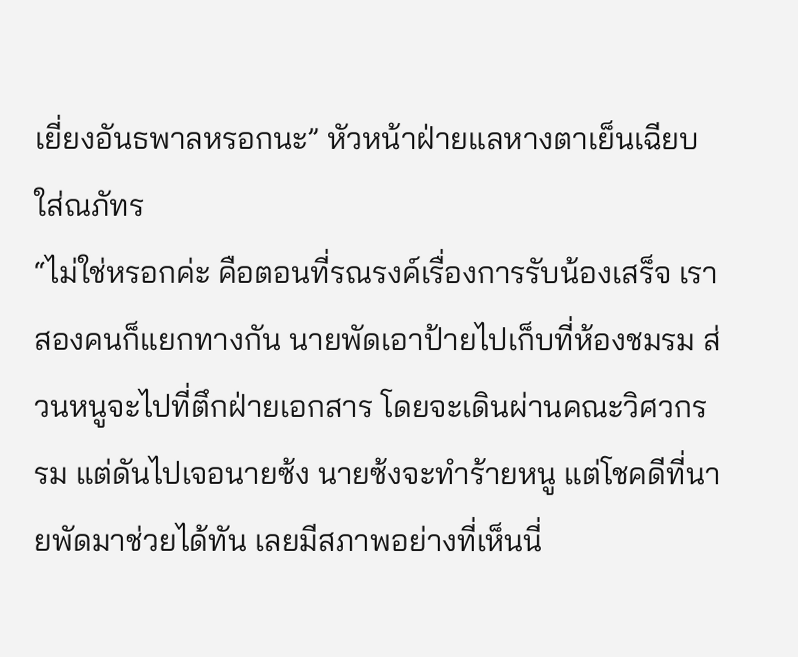เยี่ยงอันธพาลหรอกนะ” หัวหน้าฝ่ายแลหางตาเย็นเฉียบใส่ณภัทร
“ไม่ใช่หรอกค่ะ คือตอนที่รณรงค์เรื่องการรับน้องเสร็จ เราสองคนก็แยกทางกัน นายพัดเอาป้ายไปเก็บที่ห้องชมรม ส่วนหนูจะไปที่ตึกฝ่ายเอกสาร โดยจะเดินผ่านคณะวิศวกรรม แต่ดันไปเจอนายซ้ง นายซ้งจะทำร้ายหนู แต่โชคดีที่นายพัดมาช่วยได้ทัน เลยมีสภาพอย่างที่เห็นนี่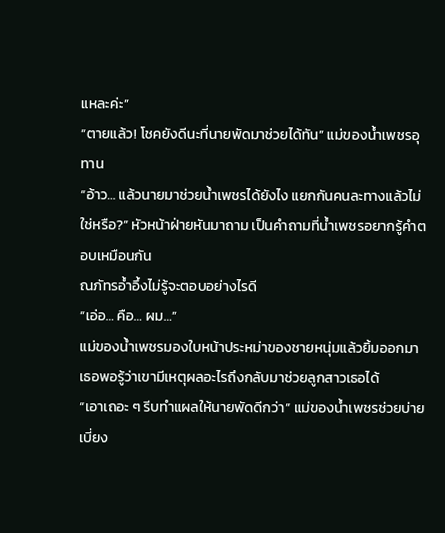แหละค่ะ”
“ตายแล้ว! โชคยังดีนะที่นายพัดมาช่วยได้ทัน” แม่ของน้ำเพชรอุทาน
“อ้าว… แล้วนายมาช่วยน้ำเพชรได้ยังไง แยกกันคนละทางแล้วไม่ใช่หรือ?” หัวหน้าฝ่ายหันมาถาม เป็นคำถามที่น้ำเพชรอยากรู้คำตอบเหมือนกัน
ณภัทรอ้ำอึ้งไม่รู้จะตอบอย่างไรดี
“เอ่อ… คือ… ผม…”
แม่ของน้ำเพชรมองใบหน้าประหม่าของชายหนุ่มแล้วยิ้มออกมา เธอพอรู้ว่าเขามีเหตุผลอะไรถึงกลับมาช่วยลูกสาวเธอได้
“เอาเถอะ ๆ รีบทำแผลให้นายพัดดีกว่า” แม่ของน้ำเพชรช่วยบ่ายเบี่ยง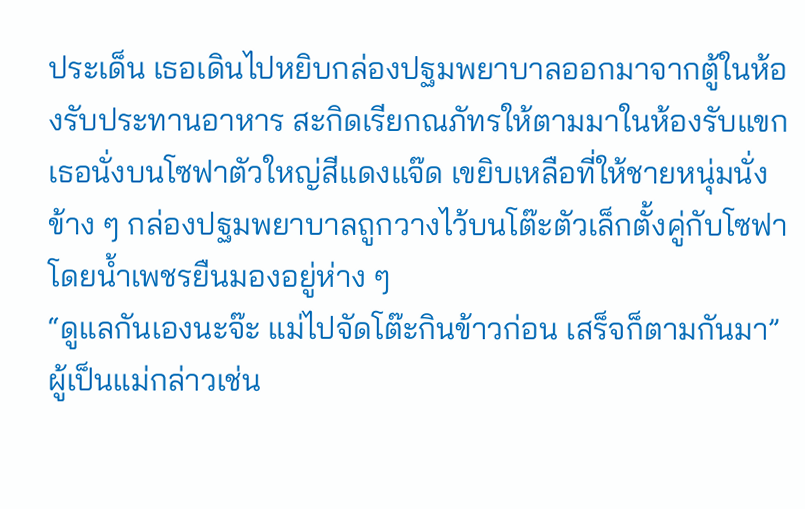ประเด็น เธอเดินไปหยิบกล่องปฐมพยาบาลออกมาจากตู้ในห้องรับประทานอาหาร สะกิดเรียกณภัทรให้ตามมาในห้องรับแขก เธอนั่งบนโซฟาตัวใหญ่สีแดงแจ๊ด เขยิบเหลือที่ให้ชายหนุ่มนั่งข้าง ๆ กล่องปฐมพยาบาลถูกวางไว้บนโต๊ะตัวเล็กตั้งคู่กับโซฟา โดยน้ำเพชรยืนมองอยู่ห่าง ๆ
“ดูแลกันเองนะจ๊ะ แม่ไปจัดโต๊ะกินข้าวก่อน เสร็จก็ตามกันมา”
ผู้เป็นแม่กล่าวเช่น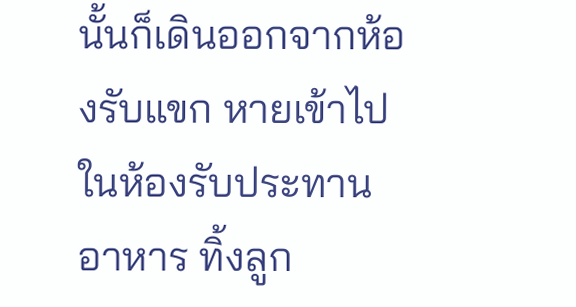นั้นก็เดินออกจากห้องรับแขก หายเข้าไปในห้องรับประทานอาหาร ทิ้งลูก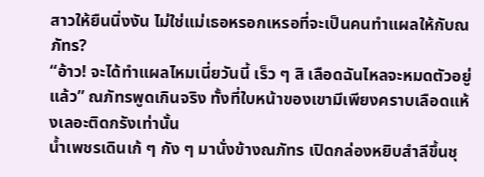สาวให้ยืนนิ่งงัน ไม่ใช่แม่เธอหรอกเหรอที่จะเป็นคนทำแผลให้กับณภัทร?
“อ้าว! จะได้ทำแผลไหมเนี่ยวันนี้ เร็ว ๆ สิ เลือดฉันไหลจะหมดตัวอยู่แล้ว” ณภัทรพูดเกินจริง ทั้งที่ใบหน้าของเขามีเพียงคราบเลือดแห้งเลอะติดกรังเท่านั้น
น้ำเพชรเดินเก้ ๆ กัง ๆ มานั่งข้างณภัทร เปิดกล่องหยิบสำลีขึ้นชุ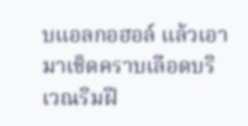บแอลกอฮอล์ แล้วเอามาเช็ดคราบเลือดบริเวณริมฝี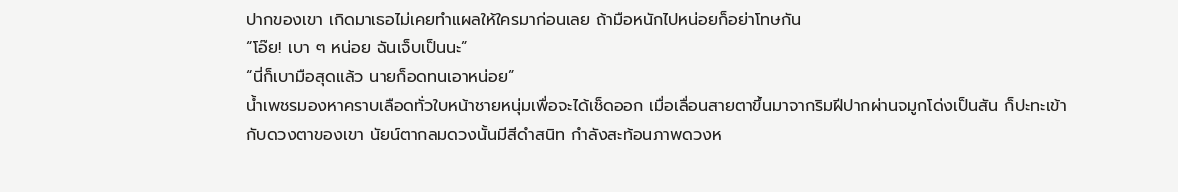ปากของเขา เกิดมาเธอไม่เคยทำแผลให้ใครมาก่อนเลย ถ้ามือหนักไปหน่อยก็อย่าโทษกัน
“โอ๊ย! เบา ๆ หน่อย ฉันเจ็บเป็นนะ”
“นี่ก็เบามือสุดแล้ว นายก็อดทนเอาหน่อย”
น้ำเพชรมองหาคราบเลือดทั่วใบหน้าชายหนุ่มเพื่อจะได้เช็ดออก เมื่อเลื่อนสายตาขึ้นมาจากริมฝีปากผ่านจมูกโด่งเป็นสัน ก็ปะทะเข้ากับดวงตาของเขา นัยน์ตากลมดวงนั้นมีสีดำสนิท กำลังสะท้อนภาพดวงห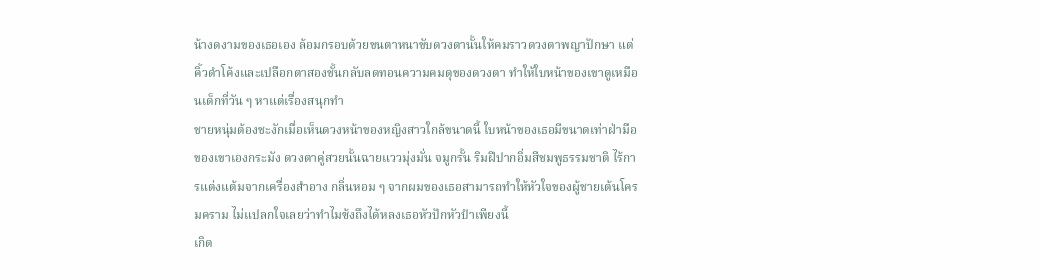น้างดงามของเธอเอง ล้อมกรอบด้วยขนตาหนาขับดวงตานั้นให้คมราวดวงตาพญาปักษา แต่คิ้วดำโค้งและเปลือกตาสองชั้นกลับลดทอนความคมดุของดวงตา ทำให้ใบหน้าของเขาดูเหมือนเด็กที่วัน ๆ หาแต่เรื่องสนุกทำ
ชายหนุ่มต้องชะงักเมื่อเห็นดวงหน้าของหญิงสาวใกล้ขนาดนี้ ใบหน้าของเธอมีขนาดเท่าฝ่ามือของเขาเองกระมัง ดวงตาคู่สวยนั้นฉายแววมุ่งมั่น จมูกรั้น ริมฝีปากอิ่มสีชมพูธรรมชาติ ไร้การแต่งแต้มจากเครื่องสำอาง กลิ่นหอม ๆ จากผมของเธอสามารถทำให้หัวใจของผู้ชายเต้นโครมคราม ไม่แปลกใจเลยว่าทำไมซ้งถึงได้หลงเธอหัวปักหัวปำเพียงนี้
เกิด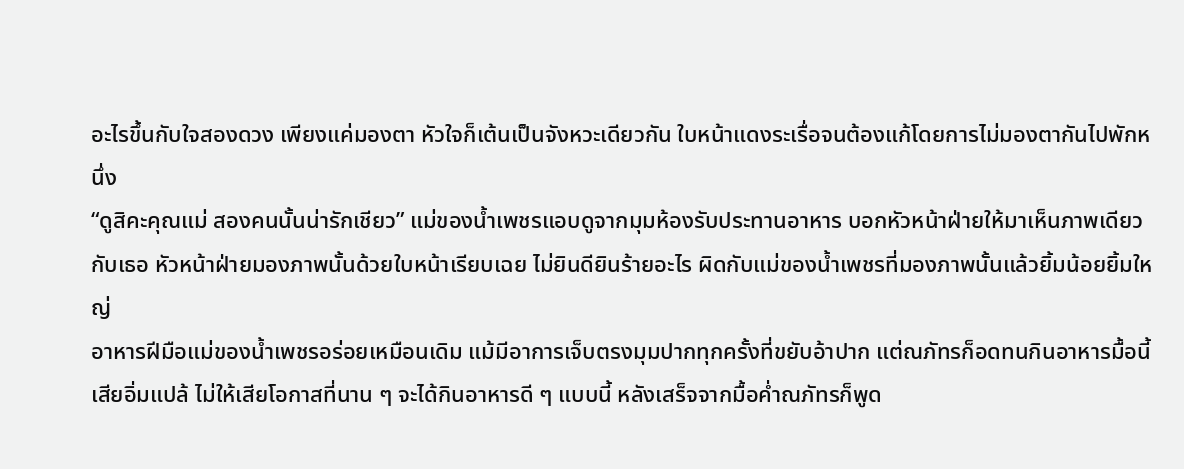อะไรขึ้นกับใจสองดวง เพียงแค่มองตา หัวใจก็เต้นเป็นจังหวะเดียวกัน ใบหน้าแดงระเรื่อจนต้องแก้โดยการไม่มองตากันไปพักหนึ่ง
“ดูสิคะคุณแม่ สองคนนั้นน่ารักเชียว” แม่ของน้ำเพชรแอบดูจากมุมห้องรับประทานอาหาร บอกหัวหน้าฝ่ายให้มาเห็นภาพเดียวกับเธอ หัวหน้าฝ่ายมองภาพนั้นด้วยใบหน้าเรียบเฉย ไม่ยินดียินร้ายอะไร ผิดกับแม่ของน้ำเพชรที่มองภาพนั้นแล้วยิ้มน้อยยิ้มใหญ่
อาหารฝีมือแม่ของน้ำเพชรอร่อยเหมือนเดิม แม้มีอาการเจ็บตรงมุมปากทุกครั้งที่ขยับอ้าปาก แต่ณภัทรก็อดทนกินอาหารมื้อนี้เสียอิ่มแปล้ ไม่ให้เสียโอกาสที่นาน ๆ จะได้กินอาหารดี ๆ แบบนี้ หลังเสร็จจากมื้อค่ำณภัทรก็พูด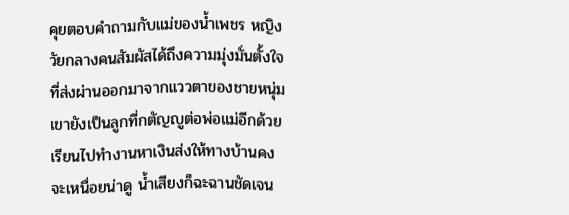คุยตอบคำถามกับแม่ของน้ำเพชร หญิงวัยกลางคนสัมผัสได้ถึงความมุ่งมั่นตั้งใจที่ส่งผ่านออกมาจากแววตาของชายหนุ่ม เขายังเป็นลูกที่กตัญญูต่อพ่อแม่อีกด้วย เรียนไปทำงานหาเงินส่งให้ทางบ้านคงจะเหนื่อยน่าดู น้ำเสียงก็ฉะฉานชัดเจน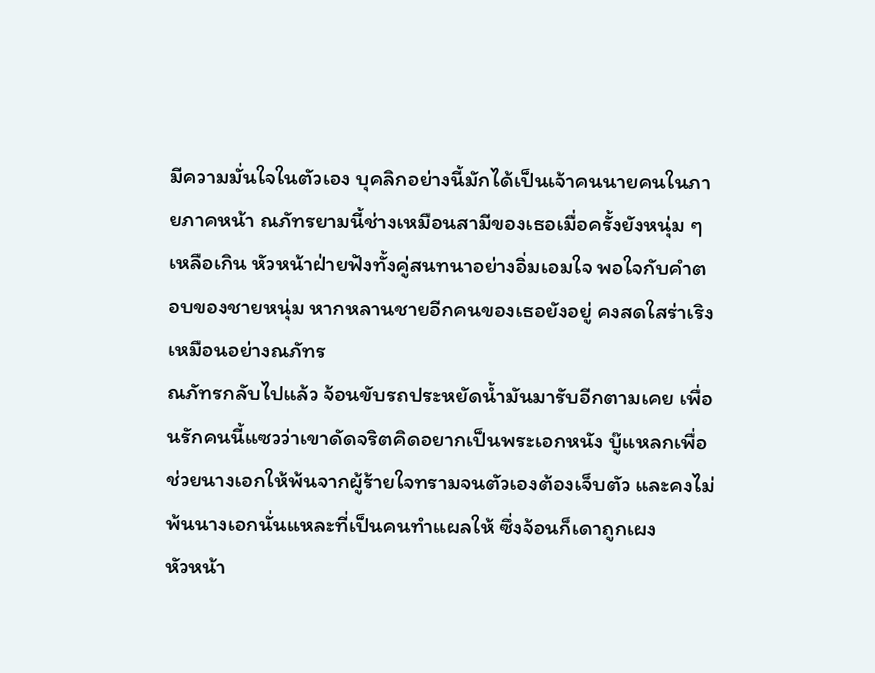มีความมั่นใจในตัวเอง บุคลิกอย่างนี้มักได้เป็นเจ้าคนนายคนในภายภาคหน้า ณภัทรยามนี้ช่างเหมือนสามีของเธอเมื่อครั้งยังหนุ่ม ๆ เหลือเกิน หัวหน้าฝ่ายฟังทั้งคู่สนทนาอย่างอิ่มเอมใจ พอใจกับคำตอบของชายหนุ่ม หากหลานชายอีกคนของเธอยังอยู่ คงสดใสร่าเริงเหมือนอย่างณภัทร
ณภัทรกลับไปแล้ว จ้อนขับรถประหยัดน้ำมันมารับอีกตามเคย เพื่อนรักคนนี้แซวว่าเขาดัดจริตคิดอยากเป็นพระเอกหนัง บู๊แหลกเพื่อช่วยนางเอกให้พ้นจากผู้ร้ายใจทรามจนตัวเองต้องเจ็บตัว และคงไม่พ้นนางเอกนั่นแหละที่เป็นคนทำแผลให้ ซึ่งจ้อนก็เดาถูกเผง
หัวหน้า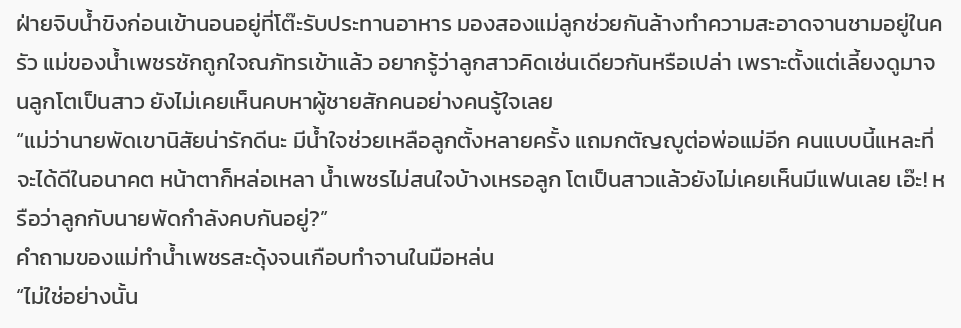ฝ่ายจิบน้ำขิงก่อนเข้านอนอยู่ที่โต๊ะรับประทานอาหาร มองสองแม่ลูกช่วยกันล้างทำความสะอาดจานชามอยู่ในครัว แม่ของน้ำเพชรชักถูกใจณภัทรเข้าแล้ว อยากรู้ว่าลูกสาวคิดเช่นเดียวกันหรือเปล่า เพราะตั้งแต่เลี้ยงดูมาจนลูกโตเป็นสาว ยังไม่เคยเห็นคบหาผู้ชายสักคนอย่างคนรู้ใจเลย
“แม่ว่านายพัดเขานิสัยน่ารักดีนะ มีน้ำใจช่วยเหลือลูกตั้งหลายครั้ง แถมกตัญญูต่อพ่อแม่อีก คนแบบนี้แหละที่จะได้ดีในอนาคต หน้าตาก็หล่อเหลา น้ำเพชรไม่สนใจบ้างเหรอลูก โตเป็นสาวแล้วยังไม่เคยเห็นมีแฟนเลย เอ๊ะ! หรือว่าลูกกับนายพัดกำลังคบกันอยู่?”
คำถามของแม่ทำน้ำเพชรสะดุ้งจนเกือบทำจานในมือหล่น
“ไม่ใช่อย่างนั้น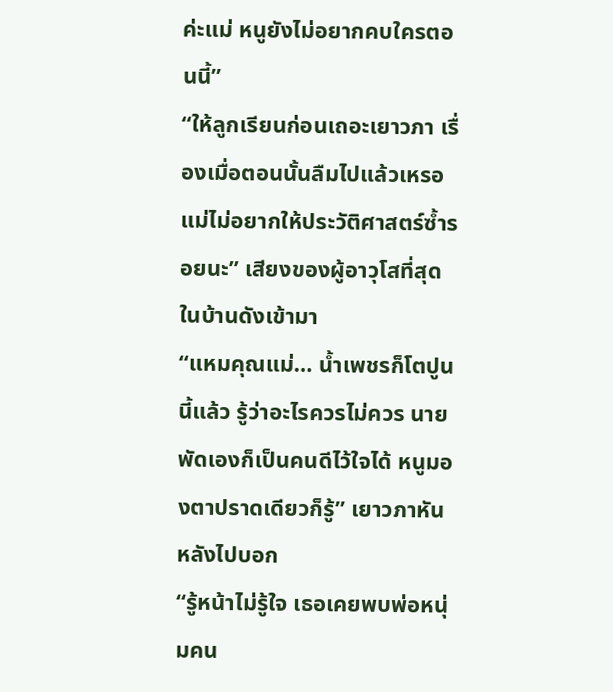ค่ะแม่ หนูยังไม่อยากคบใครตอนนี้”
“ให้ลูกเรียนก่อนเถอะเยาวภา เรื่องเมื่อตอนนั้นลืมไปแล้วเหรอ แม่ไม่อยากให้ประวัติศาสตร์ซ้ำรอยนะ” เสียงของผู้อาวุโสที่สุดในบ้านดังเข้ามา
“แหมคุณแม่… น้ำเพชรก็โตปูนนี้แล้ว รู้ว่าอะไรควรไม่ควร นายพัดเองก็เป็นคนดีไว้ใจได้ หนูมองตาปราดเดียวก็รู้” เยาวภาหันหลังไปบอก
“รู้หน้าไม่รู้ใจ เธอเคยพบพ่อหนุ่มคน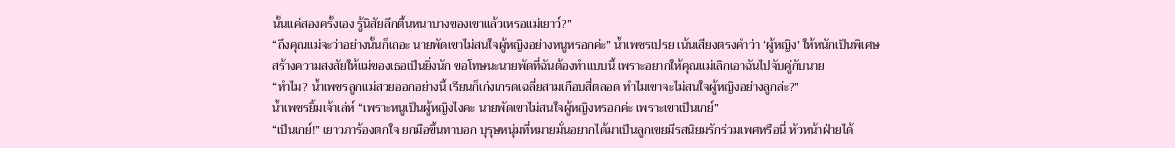นั้นแค่สองครั้งเอง รู้นิสัยลึกตื้นหนาบางของเขาแล้วเหรอแม่เยาว์?”
“ถึงคุณแม่จะว่าอย่างนั้นก็เถอะ นายพัดเขาไม่สนใจผู้หญิงอย่างหนูหรอกค่ะ” น้ำเพชรเปรย เน้นเสียงตรงคำว่า ‘ผู้หญิง’ ให้หนักเป็นพิเศษ สร้างความสงสัยให้แม่ของเธอเป็นยิ่งนัก ขอโทษนะนายพัดที่ฉันต้องทำแบบนี้ เพราะอยากให้คุณแม่เลิกเอาฉันไปจับคู่กับนาย
“ทำไม? น้ำเพชรลูกแม่สวยออกอย่างนี้ เรียนก็เก่งเกรดเฉลี่ยสามเกือบสี่ตลอด ทำไมเขาจะไม่สนใจผู้หญิงอย่างลูกล่ะ?”
น้ำเพชรยิ้มเจ้าเล่ห์ “เพราะหนูเป็นผู้หญิงไงคะ นายพัดเขาไม่สนใจผู้หญิงหรอกค่ะ เพราะเขาเป็นเกย์”
“เป็นเกย์!” เยาวภาร้องตกใจ ยกมือขึ้นทาบอก บุรุษหนุ่มที่หมายมั่นอยากได้มาเป็นลูกเขยมีรสนิยมรักร่วมเพศหรือนี่ หัวหน้าฝ่ายได้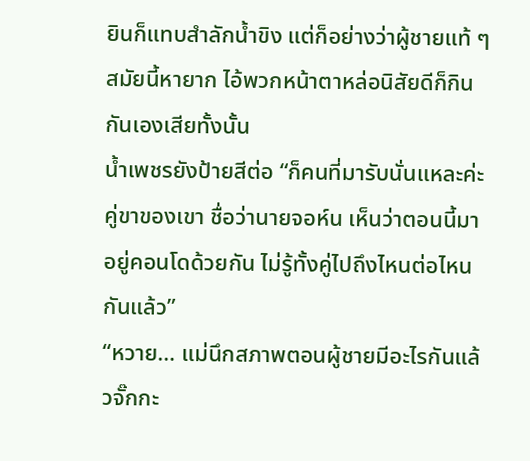ยินก็แทบสำลักน้ำขิง แต่ก็อย่างว่าผู้ชายแท้ ๆ สมัยนี้หายาก ไอ้พวกหน้าตาหล่อนิสัยดีก็กินกันเองเสียทั้งนั้น
น้ำเพชรยังป้ายสีต่อ “ก็คนที่มารับนั่นแหละค่ะ คู่ขาของเขา ชื่อว่านายจอห์น เห็นว่าตอนนี้มาอยู่คอนโดด้วยกัน ไม่รู้ทั้งคู่ไปถึงไหนต่อไหนกันแล้ว”
“หวาย… แม่นึกสภาพตอนผู้ชายมีอะไรกันแล้วจั๊กกะ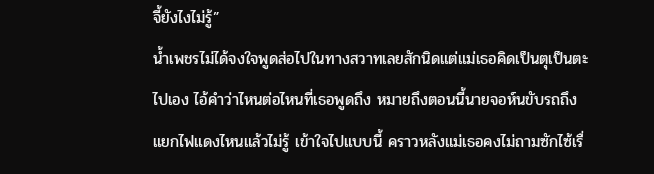จี้ยังไงไม่รู้”
น้ำเพชรไม่ได้จงใจพูดส่อไปในทางสวาทเลยสักนิดแต่แม่เธอคิดเป็นตุเป็นตะไปเอง ไอ้คำว่าไหนต่อไหนที่เธอพูดถึง หมายถึงตอนนี้นายจอห์นขับรถถึงแยกไฟแดงไหนแล้วไม่รู้ เข้าใจไปแบบนี้ คราวหลังแม่เธอคงไม่ถามซักไซ้เรื่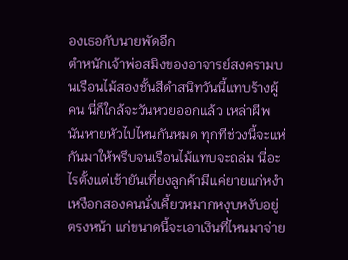องเธอกับนายพัดอีก
ตำหนักเจ้าพ่อสมิงของอาจารย์สงครามบนเรือนไม้สองชั้นสีดำสนิทวันนี้แทบร้างผู้คน นี่ก็ใกล้จะวันหวยออกแล้ว เหล่าผีพนันหายหัวไปไหนกันหมด ทุกทีช่วงนี้จะแห่กันมาให้พรึบจนเรือนไม้แทบจะถล่ม นี่อะไรตั้งแต่เช้ายันเที่ยงลูกค้ามีแค่ยายแก่หงำเหงือกสองคนนั่งเคี้ยวหมากหงุบหงับอยู่ตรงหน้า แก่ขนาดนี้จะเอาเงินที่ไหนมาจ่าย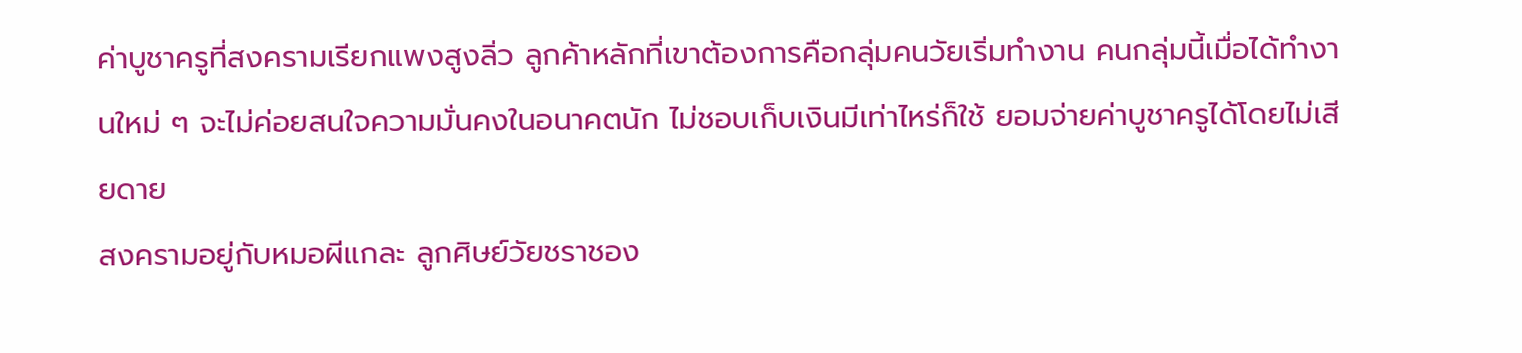ค่าบูชาครูที่สงครามเรียกแพงสูงลิ่ว ลูกค้าหลักที่เขาต้องการคือกลุ่มคนวัยเริ่มทำงาน คนกลุ่มนี้เมื่อได้ทำงานใหม่ ๆ จะไม่ค่อยสนใจความมั่นคงในอนาคตนัก ไม่ชอบเก็บเงินมีเท่าไหร่ก็ใช้ ยอมจ่ายค่าบูชาครูได้โดยไม่เสียดาย
สงครามอยู่กับหมอผีแกละ ลูกศิษย์วัยชราชอง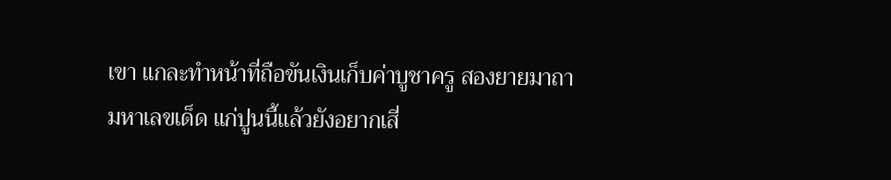เขา แกละทำหน้าที่ถือขันเงินเก็บค่าบูชาครู สองยายมาถามหาเลขเด็ด แก่ปูนนี้แล้วยังอยากเสี่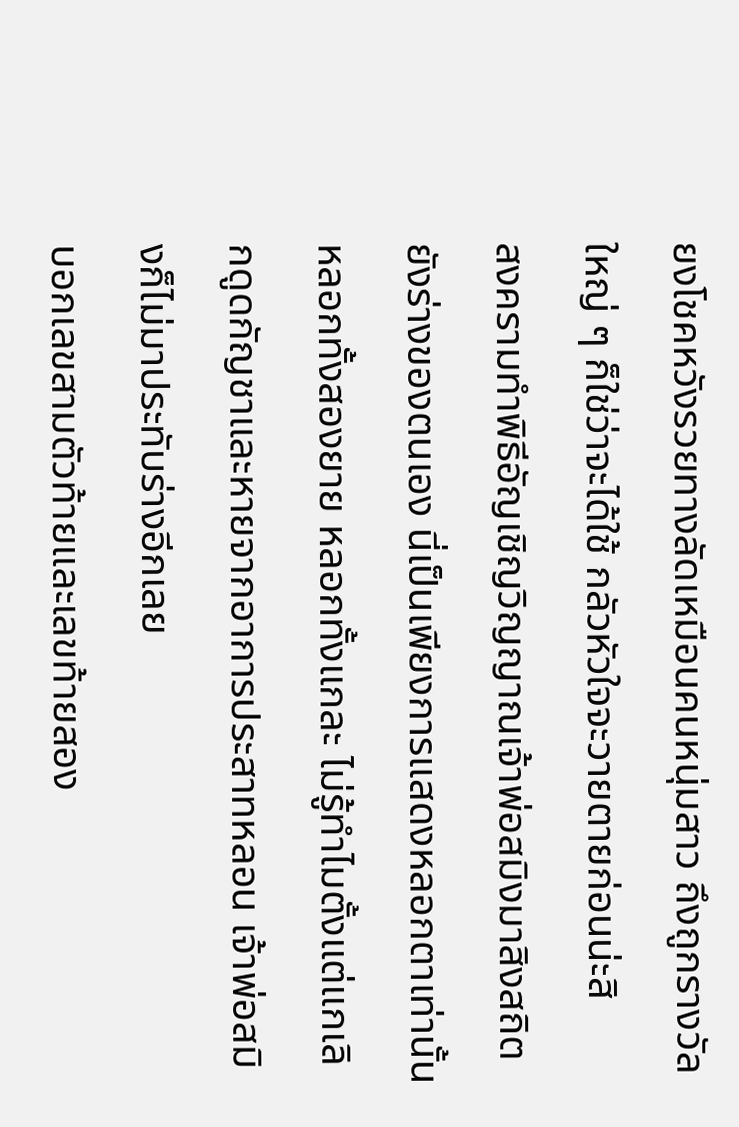ยงโชคหวังรวยทางลัดเหมือนคนหนุ่มสาว ถึงถูกรางวัลใหญ่ ๆ ก็ใช่ว่าจะได้ใช้ กลัวหัวใจจะวายตายก่อนน่ะสิ
สงครามทำพิธีอัญเชิญวิญญาณเจ้าพ่อสมิงมาสิงสถิตยังร่างของตนเอง นี่เป็นเพียงการแสดงหลอกตาเท่านั้น หลอกทั้งสองยาย หลอกทั้งแกละ ไม่รู้ทำไมตั้งแต่แกเลิกดูดกัญชาและหายจากอาการประสาทหลอน เจ้าพ่อสมิงก็ไม่มาประทับร่างอีกเลย
บอกเลขสามตัวท้ายและเลขท้ายสอง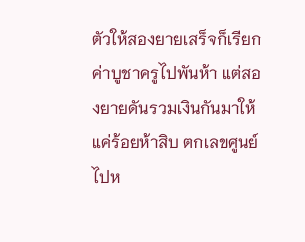ตัวให้สองยายเสร็จก็เรียกค่าบูชาครูไปพันห้า แต่สองยายดันรวมเงินกันมาให้แค่ร้อยห้าสิบ ตกเลขศูนย์ไปห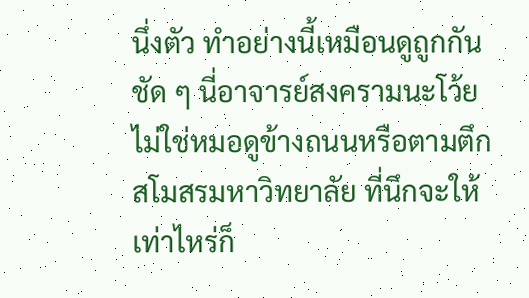นึ่งตัว ทำอย่างนี้เหมือนดูถูกกันชัด ๆ นี่อาจารย์สงครามนะโว้ย ไม่ใช่หมอดูข้างถนนหรือตามตึกสโมสรมหาวิทยาลัย ที่นึกจะให้เท่าไหร่ก็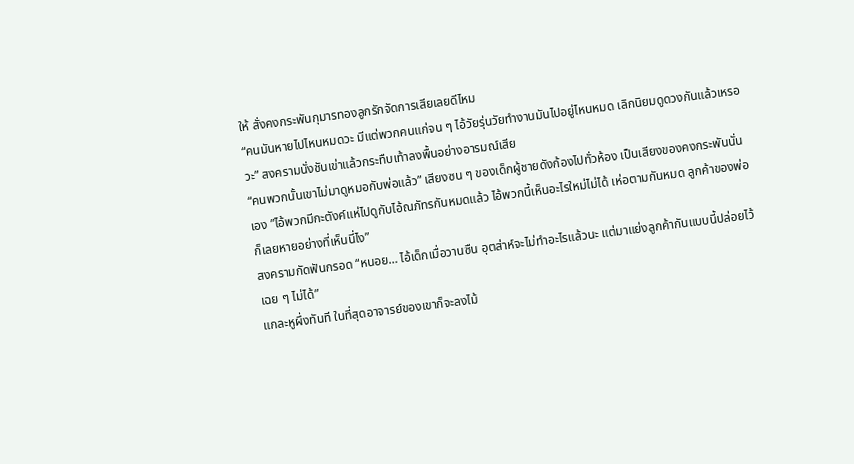ให้ สั่งคงกระพันกุมารทองลูกรักจัดการเสียเลยดีไหม
“คนมันหายไปไหนหมดวะ มีแต่พวกคนแก่จน ๆ ไอ้วัยรุ่นวัยทำงานมันไปอยู่ไหนหมด เลิกนิยมดูดวงกันแล้วเหรอวะ” สงครามนั่งชันเข่าแล้วกระทืบเท้าลงพื้นอย่างอารมณ์เสีย
“คนพวกนั้นเขาไม่มาดูหมอกับพ่อแล้ว” เสียงซน ๆ ของเด็กผู้ชายดังก้องไปทั่วห้อง เป็นเสียงของคงกระพันนั่นเอง ”ไอ้พวกมีกะตังค์แห่ไปดูกับไอ้ณภัทรกันหมดแล้ว ไอ้พวกนี้เห็นอะไรใหม่ไม่ได้ เห่อตามกันหมด ลูกค้าของพ่อก็เลยหายอย่างที่เห็นนี่ไง”
สงครามกัดฟันกรอด “หนอย… ไอ้เด็กเมื่อวานซืน อุตส่าห์จะไม่ทำอะไรแล้วนะ แต่มาแย่งลูกค้ากันแบบนี้ปล่อยไว้เฉย ๆ ไม่ได้”
แกละหูผึ่งทันที ในที่สุดอาจารย์ของเขาก็จะลงไม้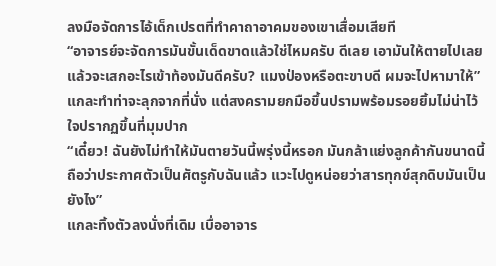ลงมือจัดการไอ้เด็กเปรตที่ทำคาถาอาคมของเขาเสื่อมเสียที
“อาจารย์จะจัดการมันขั้นเด็ดขาดแล้วใช่ไหมครับ ดีเลย เอามันให้ตายไปเลย แล้วจะเสกอะไรเข้าท้องมันดีครับ? แมงป่องหรือตะขาบดี ผมจะไปหามาให้”
แกละทำท่าจะลุกจากที่นั่ง แต่สงครามยกมือขึ้นปรามพร้อมรอยยิ้มไม่น่าไว้ใจปรากฏขึ้นที่มุมปาก
“เดี๋ยว! ฉันยังไม่ทำให้มันตายวันนี้พรุ่งนี้หรอก มันกล้าแย่งลูกค้ากันขนาดนี้ ถือว่าประกาศตัวเป็นศัตรูกับฉันแล้ว แวะไปดูหน่อยว่าสารทุกข์สุกดิบมันเป็นยังไง”
แกละทิ้งตัวลงนั่งที่เดิม เบื่ออาจาร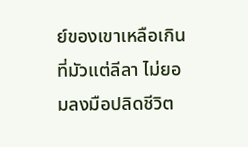ย์ของเขาเหลือเกินที่มัวแต่ลีลา ไม่ยอมลงมือปลิดชีวิต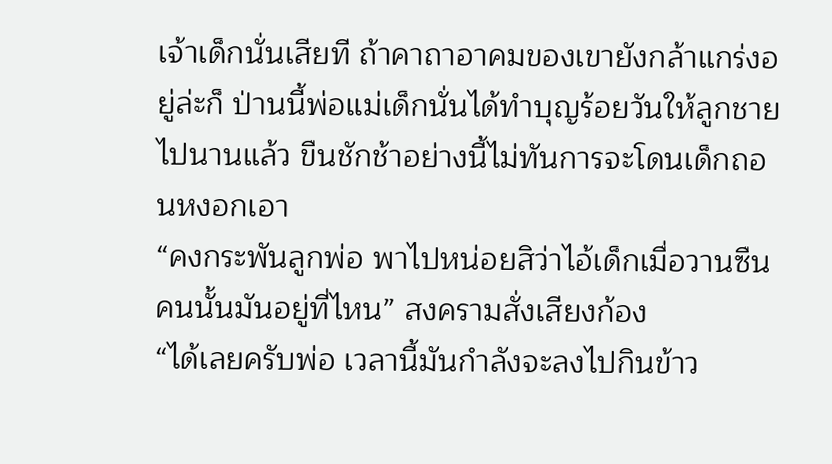เจ้าเด็กนั่นเสียที ถ้าคาถาอาคมของเขายังกล้าแกร่งอยู่ล่ะก็ ป่านนี้พ่อแม่เด็กนั่นได้ทำบุญร้อยวันให้ลูกชายไปนานแล้ว ขืนชักช้าอย่างนี้ไม่ทันการจะโดนเด็กถอนหงอกเอา
“คงกระพันลูกพ่อ พาไปหน่อยสิว่าไอ้เด็กเมื่อวานซืนคนนั้นมันอยู่ที่ไหน” สงครามสั่งเสียงก้อง
“ได้เลยครับพ่อ เวลานี้มันกำลังจะลงไปกินข้าว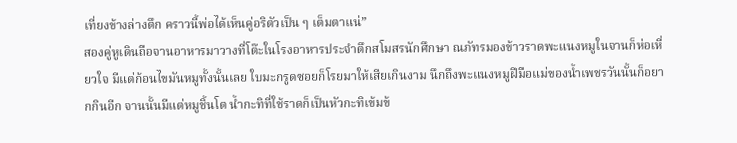เที่ยงข้างล่างตึก คราวนี้พ่อได้เห็นคู่อริตัวเป็น ๆ เต็มตาแน่”
สองคู่หูเดินถือจานอาหารมาวางที่โต๊ะในโรงอาหารประจำตึกสโมสรนักศึกษา ณภัทรมองข้าวราดพะแนงหมูในจานก็ห่อเหี่ยวใจ มีแต่ก้อนไขมันหมูทั้งนั้นเลย ใบมะกรูดซอยก็โรยมาให้เสียเกินงาม นึกถึงพะแนงหมูฝีมือแม่ของน้ำเพชรวันนั้นก็อยากกินอีก จานนั้นมีแต่หมูชิ้นโต น้ำกะทิที่ใช้ราดก็เป็นหัวกะทิเข้มข้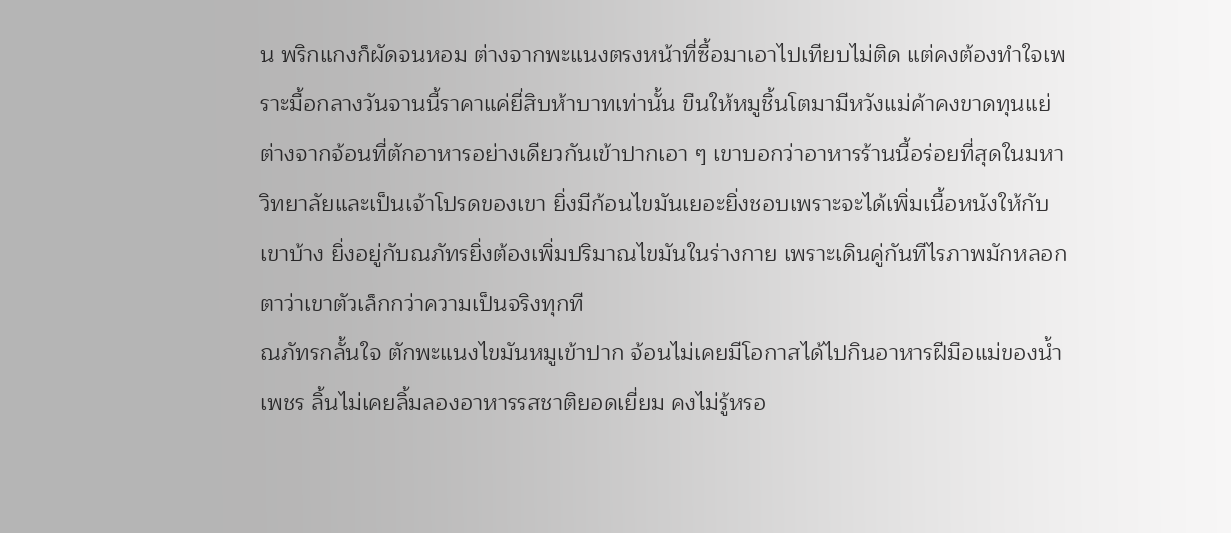น พริกแกงก็ผัดจนหอม ต่างจากพะแนงตรงหน้าที่ซื้อมาเอาไปเทียบไม่ติด แต่คงต้องทำใจเพราะมื้อกลางวันจานนี้ราคาแค่ยี่สิบห้าบาทเท่านั้น ขืนให้หมูชิ้นโตมามีหวังแม่ค้าคงขาดทุนแย่
ต่างจากจ้อนที่ตักอาหารอย่างเดียวกันเข้าปากเอา ๆ เขาบอกว่าอาหารร้านนี้อร่อยที่สุดในมหาวิทยาลัยและเป็นเจ้าโปรดของเขา ยิ่งมีก้อนไขมันเยอะยิ่งชอบเพราะจะได้เพิ่มเนื้อหนังให้กับเขาบ้าง ยิ่งอยู่กับณภัทรยิ่งต้องเพิ่มปริมาณไขมันในร่างกาย เพราะเดินคู่กันทีไรภาพมักหลอกตาว่าเขาตัวเล็กกว่าความเป็นจริงทุกที
ณภัทรกลั้นใจ ตักพะแนงไขมันหมูเข้าปาก จ้อนไม่เคยมีโอกาสได้ไปกินอาหารฝีมือแม่ของน้ำเพชร ลิ้นไม่เคยลิ้มลองอาหารรสชาติยอดเยี่ยม คงไม่รู้หรอ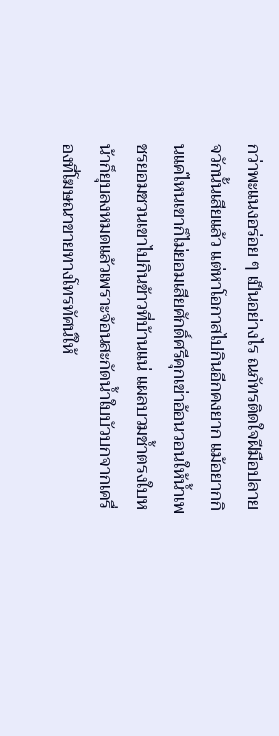กว่าพะแนงอร่อย ๆ เป็นอย่างไร ณภัทรติดใจฝีมือปลายจวักนั้นเสียแล้ว แต่หาโอกาสไปกินอีกคงยาก แม้อยากกินแค่ไหนเขาก็ไม่ยอมเสียศักดิ์ศรีคุกเข่าอ้อนวอนให้น้ำเพชรยอมชวนเขาไปกินข้าวที่บ้านแน่ แผลบวมช้ำตรงใบหน้าก็ยุบลงหมดแล้วเพราะจ้อนสะกัดน้ำใบบัวบกจากเครื่องที่โฆษณาขายทางโทรทัศน์ให้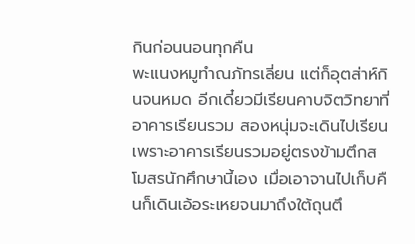กินก่อนนอนทุกคืน
พะแนงหมูทำณภัทรเลี่ยน แต่ก็อุตส่าห์กินจนหมด อีกเดี๋ยวมีเรียนคาบจิตวิทยาที่อาคารเรียนรวม สองหนุ่มจะเดินไปเรียนเพราะอาคารเรียนรวมอยู่ตรงข้ามตึกสโมสรนักศึกษานี้เอง เมื่อเอาจานไปเก็บคืนก็เดินเอ้อระเหยจนมาถึงใต้ถุนตึ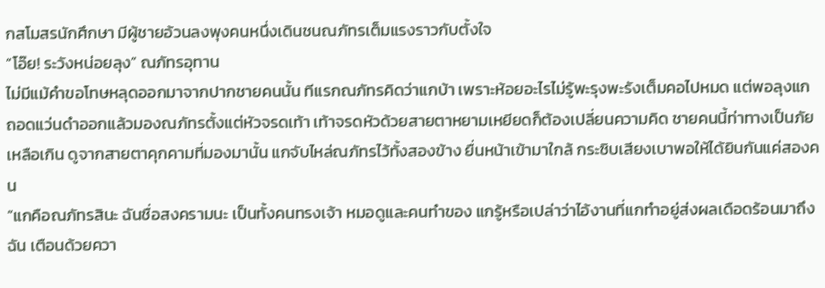กสโมสรนักศึกษา มีผู้ชายอ้วนลงพุงคนหนึ่งเดินชนณภัทรเต็มแรงราวกับตั้งใจ
“โอ๊ย! ระวังหน่อยลุง” ณภัทรอุทาน
ไม่มีแม้คำขอโทษหลุดออกมาจากปากชายคนนั้น ทีแรกณภัทรคิดว่าแกบ้า เพราะห้อยอะไรไม่รู้พะรุงพะรังเต็มคอไปหมด แต่พอลุงแกถอดแว่นดำออกแล้วมองณภัทรตั้งแต่หัวจรดเท้า เท้าจรดหัวด้วยสายตาหยามเหยียดก็ต้องเปลี่ยนความคิด ชายคนนี้ท่าทางเป็นภัยเหลือเกิน ดูจากสายตาคุกคามที่มองมานั้น แกจับไหล่ณภัทรไว้ทั้งสองข้าง ยื่นหน้าเข้ามาใกล้ กระซิบเสียงเบาพอให้ได้ยินกันแค่สองคน
“แกคือณภัทรสินะ ฉันชื่อสงครามนะ เป็นทั้งคนทรงเจ้า หมอดูและคนทำของ แกรู้หรือเปล่าว่าไอ้งานที่แกทำอยู่ส่งผลเดือดร้อนมาถึงฉัน เตือนด้วยควา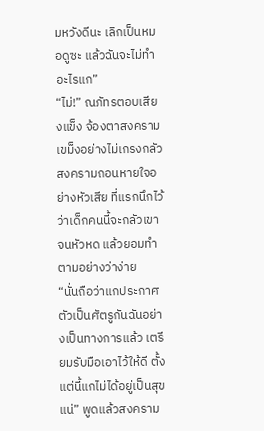มหวังดีนะ เลิกเป็นหมอดูซะ แล้วฉันจะไม่ทำอะไรแก”
“ไม่!” ณภัทรตอบเสียงแข็ง จ้องตาสงครามเขม็งอย่างไม่เกรงกลัว
สงครามถอนหายใจอย่างหัวเสีย ที่แรกนึกไว้ว่าเด็กคนนี้จะกลัวเขาจนหัวหด แล้วยอมทำตามอย่างว่าง่าย
“นั่นถือว่าแกประกาศตัวเป็นศัตรูกันฉันอย่างเป็นทางการแล้ว เตรียมรับมือเอาไว้ให้ดี ตั้งแต่นี้แกไม่ได้อยู่เป็นสุขแน่” พูดแล้วสงคราม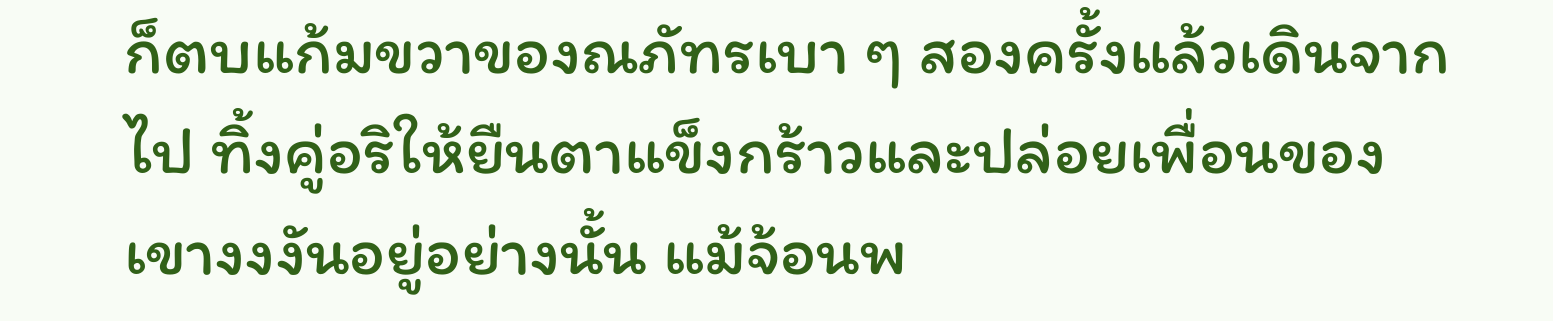ก็ตบแก้มขวาของณภัทรเบา ๆ สองครั้งแล้วเดินจากไป ทิ้งคู่อริให้ยืนตาแข็งกร้าวและปล่อยเพื่อนของเขางงงันอยู่อย่างนั้น แม้จ้อนพ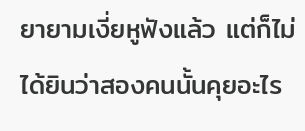ยายามเงี่ยหูฟังแล้ว แต่ก็ไม่ได้ยินว่าสองคนนั้นคุยอะไร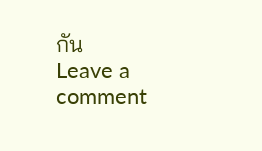กัน
Leave a comment